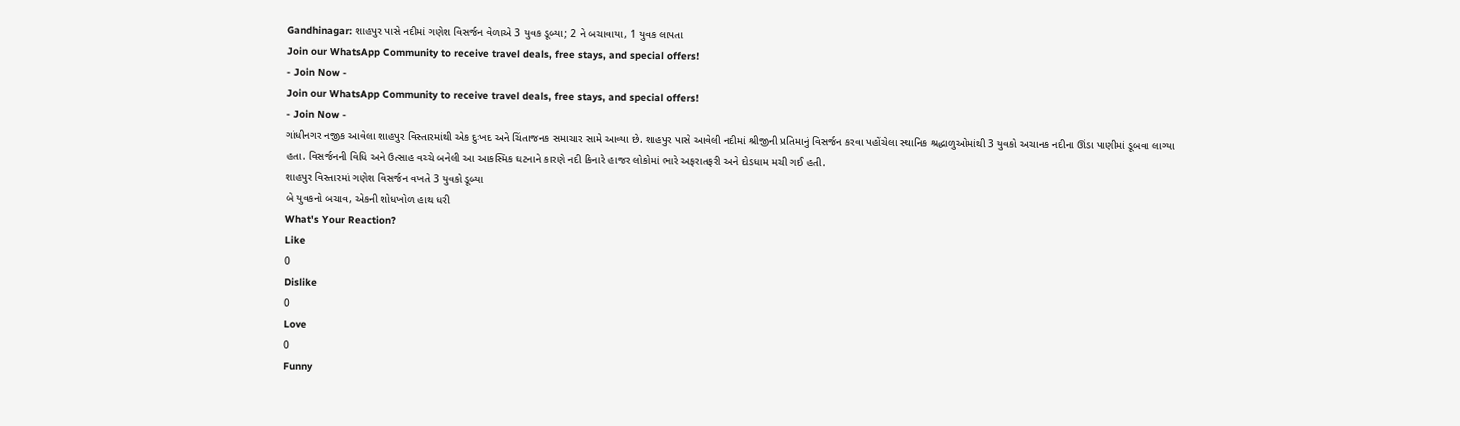Gandhinagar: શાહપુર પાસે નદીમાં ગણેશ વિસર્જન વેળાએ 3 યુવક ડૂબ્યા; 2 ને બચાવાયા, 1 યુવક લાપતા
Join our WhatsApp Community to receive travel deals, free stays, and special offers!
- Join Now -
Join our WhatsApp Community to receive travel deals, free stays, and special offers!
- Join Now -
ગાંધીનગર નજીક આવેલા શાહપુર વિસ્તારમાંથી એક દુઃખદ અને ચિંતાજનક સમાચાર સામે આવ્યા છે. શાહપુર પાસે આવેલી નદીમાં શ્રીજીની પ્રતિમાનું વિસર્જન કરવા પહોંચેલા સ્થાનિક શ્રદ્ધાળુઓમાંથી 3 યુવકો અચાનક નદીના ઊંડા પાણીમાં ડૂબવા લાગ્યા હતા. વિસર્જનની વિધિ અને ઉત્સાહ વચ્ચે બનેલી આ આકસ્મિક ઘટનાને કારણે નદી કિનારે હાજર લોકોમાં ભારે અફરાતફરી અને દોડધામ મચી ગઈ હતી.
શાહપુર વિસ્તારમાં ગણેશ વિસર્જન વખતે 3 યુવકો ડૂબ્યા
બે યુવકનો બચાવ, એકની શોધખોળ હાથ ધરી
What's Your Reaction?
Like
0
Dislike
0
Love
0
Funny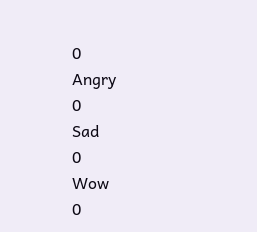0
Angry
0
Sad
0
Wow
0